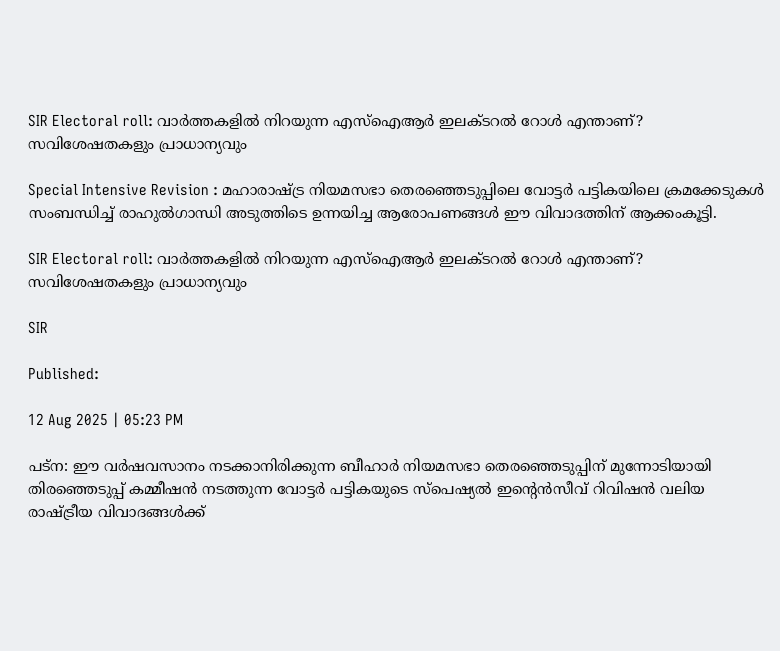SIR Electoral roll: വാർത്തകളിൽ നിറയുന്ന എസ്‌ഐ‌ആർ ഇലക്ടറൽ റോൾ എന്താണ്? സവിശേഷതകളും പ്രാധാന്യവും

Special Intensive Revision : മഹാരാഷ്ട്ര നിയമസഭാ തെരഞ്ഞെടുപ്പിലെ വോട്ടർ പട്ടികയിലെ ക്രമക്കേടുകൾ സംബന്ധിച്ച് രാഹുൽഗാന്ധി അടുത്തിടെ ഉന്നയിച്ച ആരോപണങ്ങൾ ഈ വിവാദത്തിന് ആക്കംകൂട്ടി.

SIR Electoral roll: വാർത്തകളിൽ നിറയുന്ന എസ്‌ഐ‌ആർ ഇലക്ടറൽ റോൾ എന്താണ്? സവിശേഷതകളും പ്രാധാന്യവും

SIR

Published:

12 Aug 2025 | 05:23 PM

പട്ന: ഈ വർഷവസാനം നടക്കാനിരിക്കുന്ന ബീഹാർ നിയമസഭാ തെരഞ്ഞെടുപ്പിന് മുന്നോടിയായി തിരഞ്ഞെടുപ്പ് കമ്മീഷൻ നടത്തുന്ന വോട്ടർ പട്ടികയുടെ സ്പെഷ്യൽ ഇന്റെൻസീവ് റിവിഷൻ വലിയ രാഷ്ട്രീയ വിവാദങ്ങൾക്ക്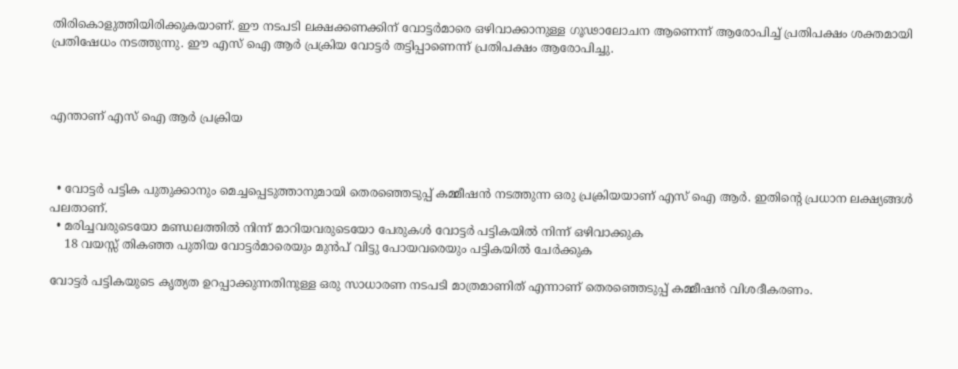തിരികൊളുത്തിയിരിക്കുകയാണ്. ഈ നടപടി ലക്ഷക്കണക്കിന് വോട്ടർമാരെ ഒഴിവാക്കാനുള്ള ഗൂഢാലോചന ആണെന്ന് ആരോപിച്ച് പ്രതിപക്ഷം ശക്തമായി പ്രതിഷേധം നടത്തുന്നു. ഈ എസ് ഐ ആർ പ്രക്രിയ വോട്ടർ തട്ടിപ്പാണെന്ന് പ്രതിപക്ഷം ആരോപിച്ചു.



എന്താണ് എസ് ഐ ആർ പ്രക്രിയ



  • വോട്ടർ പട്ടിക പുതുക്കാനും മെച്ചപ്പെടുത്താനുമായി തെരഞ്ഞെടുപ്പ് കമ്മീഷൻ നടത്തുന്ന ഒരു പ്രക്രിയയാണ് എസ് ഐ ആർ. ഇതിന്റെ പ്രധാന ലക്ഷ്യങ്ങൾ പലതാണ്.
  • മരിച്ചവരുടെയോ മണ്ഡലത്തിൽ നിന്ന് മാറിയവരുടെയോ പേരുകൾ വോട്ടർ പട്ടികയിൽ നിന്ന് ഒഴിവാക്കുക
    18 വയസ്സ് തികഞ്ഞ പുതിയ വോട്ടർമാരെയും മുൻപ് വിട്ടു പോയവരെയും പട്ടികയിൽ ചേർക്കുക

വോട്ടർ പട്ടികയുടെ കൃത്യത ഉറപ്പാക്കുന്നതിനുള്ള ഒരു സാധാരണ നടപടി മാത്രമാണിത് എന്നാണ് തെരഞ്ഞെടുപ്പ് കമ്മീഷൻ വിശദീകരണം.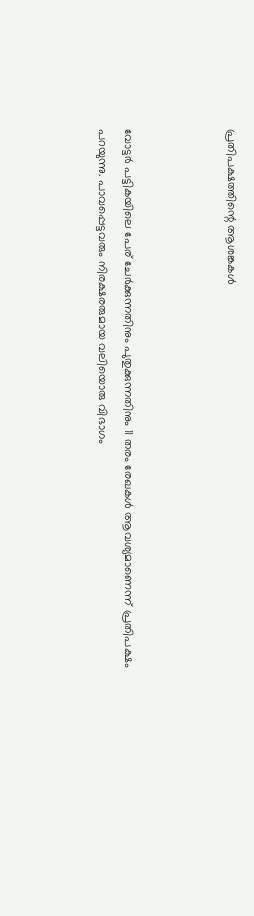പ്രതിപക്ഷത്തിന്റെ ആശങ്കകൾ



വോട്ടർ പട്ടികയിലെ പേര് ചേർക്കുന്നതിനും പുതുക്കുന്നതിനും 11 തരം രേഖകൾ ആവശ്യമാണെന്ന് പ്രതിപക്ഷം പറയുന്നു. പാവപ്പെട്ടവരും നിരക്ഷരരുമായ വലിയൊരു വിഭാഗം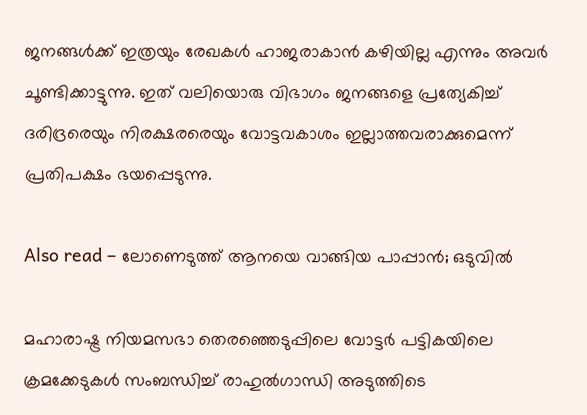ജനങ്ങൾക്ക് ഇത്രയും രേഖകൾ ഹാജരാകാൻ കഴിയില്ല എന്നും അവർ ചൂണ്ടിക്കാട്ടുന്നു. ഇത് വലിയൊരു വിഭാഗം ജനങ്ങളെ പ്രത്യേകിച്ച് ദരിദ്രരെയും നിരക്ഷരരെയും വോട്ടവകാശം ഇല്ലാത്തവരാക്കുമെന്ന് പ്രതിപക്ഷം ഭയപ്പെടുന്നു.

Also read – ലോണെടുത്ത് ആനയെ വാങ്ങിയ പാപ്പാൻ; ഒടുവിൽ

മഹാരാഷ്ട്ര നിയമസഭാ തെരഞ്ഞെടുപ്പിലെ വോട്ടർ പട്ടികയിലെ ക്രമക്കേടുകൾ സംബന്ധിച്ച് രാഹുൽഗാന്ധി അടുത്തിടെ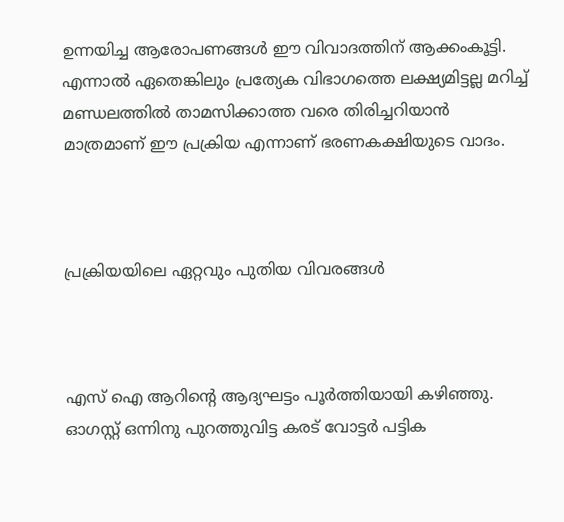ഉന്നയിച്ച ആരോപണങ്ങൾ ഈ വിവാദത്തിന് ആക്കംകൂട്ടി. എന്നാൽ ഏതെങ്കിലും പ്രത്യേക വിഭാഗത്തെ ലക്ഷ്യമിട്ടല്ല മറിച്ച് മണ്ഡലത്തിൽ താമസിക്കാത്ത വരെ തിരിച്ചറിയാൻ മാത്രമാണ് ഈ പ്രക്രിയ എന്നാണ് ഭരണകക്ഷിയുടെ വാദം.



പ്രക്രിയയിലെ ഏറ്റവും പുതിയ വിവരങ്ങൾ



എസ് ഐ ആറിന്റെ ആദ്യഘട്ടം പൂർത്തിയായി കഴിഞ്ഞു. ഓഗസ്റ്റ് ഒന്നിനു പുറത്തുവിട്ട കരട് വോട്ടർ പട്ടിക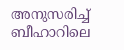അനുസരിച്ച് ബീഹാറിലെ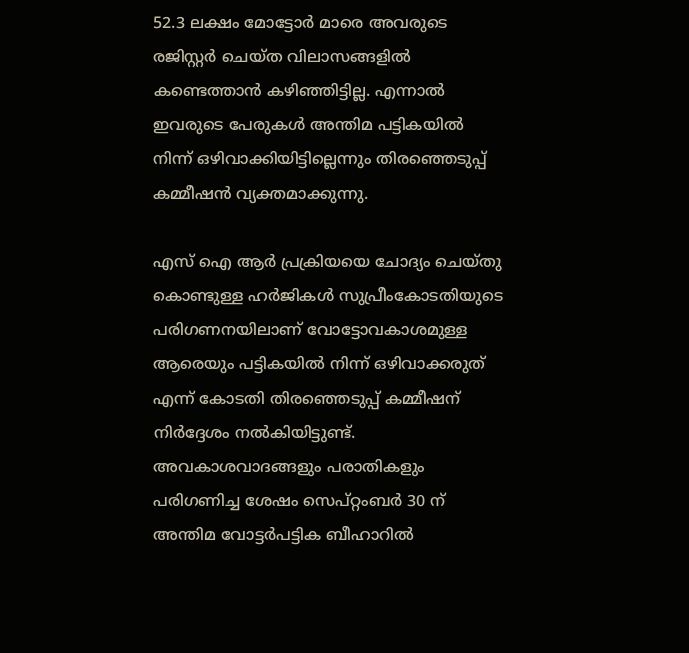52.3 ലക്ഷം മോട്ടോർ മാരെ അവരുടെ രജിസ്റ്റർ ചെയ്ത വിലാസങ്ങളിൽ കണ്ടെത്താൻ കഴിഞ്ഞിട്ടില്ല. എന്നാൽ ഇവരുടെ പേരുകൾ അന്തിമ പട്ടികയിൽ നിന്ന് ഒഴിവാക്കിയിട്ടില്ലെന്നും തിരഞ്ഞെടുപ്പ് കമ്മീഷൻ വ്യക്തമാക്കുന്നു.

എസ് ഐ ആർ പ്രക്രിയയെ ചോദ്യം ചെയ്തു കൊണ്ടുള്ള ഹർജികൾ സുപ്രീംകോടതിയുടെ പരിഗണനയിലാണ് വോട്ടോവകാശമുള്ള ആരെയും പട്ടികയിൽ നിന്ന് ഒഴിവാക്കരുത് എന്ന് കോടതി തിരഞ്ഞെടുപ്പ് കമ്മീഷന് നിർദ്ദേശം നൽകിയിട്ടുണ്ട്. അവകാശവാദങ്ങളും പരാതികളും പരിഗണിച്ച ശേഷം സെപ്റ്റംബർ 30 ന് അന്തിമ വോട്ടർപട്ടിക ബീഹാറിൽ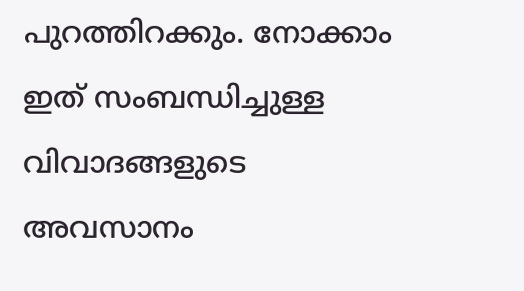പുറത്തിറക്കും. നോക്കാം ഇത് സംബന്ധിച്ചുള്ള വിവാദങ്ങളുടെ അവസാനം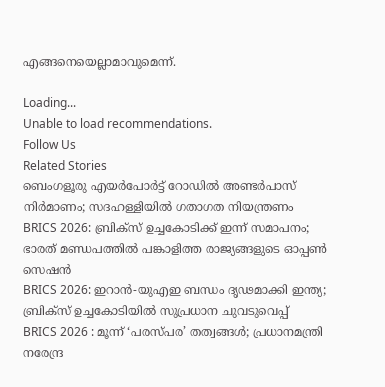എങ്ങനെയെല്ലാമാവുമെന്ന്.

Loading...
Unable to load recommendations.
Follow Us
Related Stories
ബെംഗളൂരു എയര്‍പോര്‍ട്ട് റോഡില്‍ അണ്ടര്‍പാസ് നിര്‍മാണം; സദഹള്ളിയില്‍ ഗതാഗത നിയന്ത്രണം
BRICS 2026: ബ്രിക്സ് ഉച്ചകോടിക്ക് ഇന്ന് സമാപനം; ഭാരത് മണ്ഡപത്തിൽ പങ്കാളിത്ത രാജ്യങ്ങളുടെ ഓപ്പൺ സെഷൻ
BRICS 2026: ഇറാന്‍-യുഎഇ ബന്ധം ദൃഢമാക്കി ഇന്ത്യ; ബ്രിക്‌സ് ഉച്ചകോടിയില്‍ സുപ്രധാന ചുവടുവെപ്പ്‌
BRICS 2026 : മൂന്ന് ‘പരസ്പര’ തത്വങ്ങൾ; പ്രധാനമന്ത്രി നരേന്ദ്ര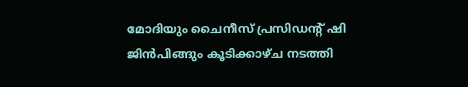മോദിയും ചൈനീസ് പ്രസിഡന്റ് ഷി ജിൻപിങ്ങും കൂടിക്കാഴ്ച നടത്തി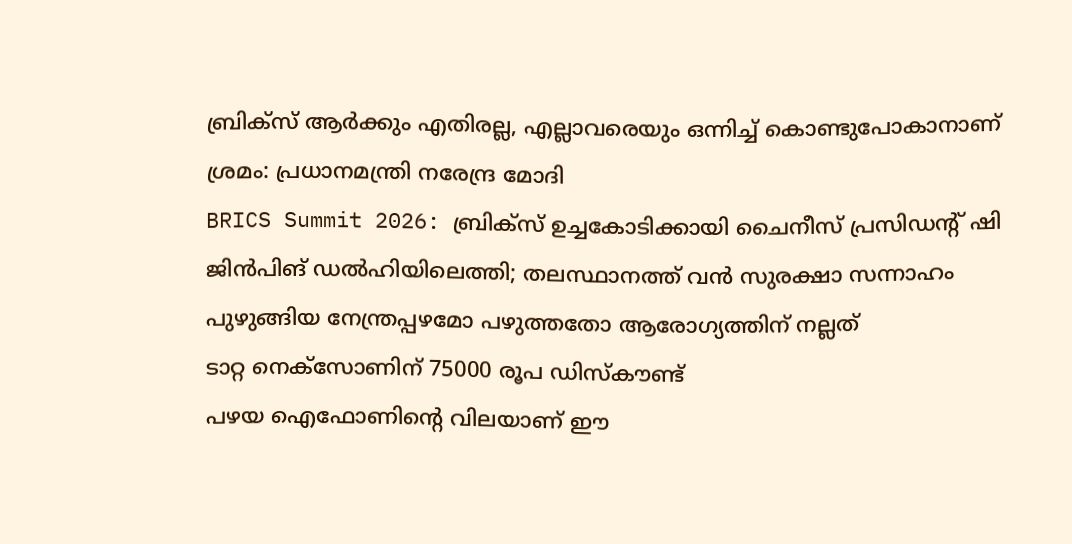ബ്രിക്സ് ആർക്കും എതിരല്ല, എല്ലാവരെയും ഒന്നിച്ച് കൊണ്ടുപോകാനാണ് ശ്രമം: പ്രധാനമന്ത്രി നരേന്ദ്ര മോദി
BRICS Summit 2026: ബ്രിക്സ് ഉച്ചകോടിക്കായി ചൈനീസ് പ്രസിഡൻ്റ് ഷി ജിൻപിങ് ഡൽഹിയിലെത്തി; തലസ്ഥാനത്ത് വൻ സുരക്ഷാ സന്നാഹം
പുഴുങ്ങിയ നേന്ത്രപ്പഴമോ പഴുത്തതോ ആരോഗ്യത്തിന് നല്ലത്
ടാറ്റ നെക്സോണിന് 75000 രൂപ ഡിസ്കൗണ്ട്
പഴയ ഐഫോണിന്റെ വിലയാണ് ഈ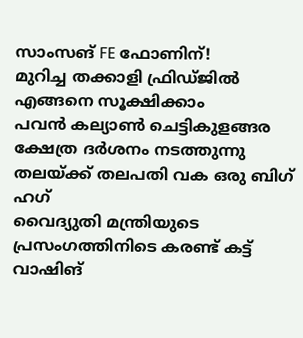സാംസങ് FE ഫോണിന്!
മുറിച്ച തക്കാളി ഫ്രിഡ്ജിൽ എങ്ങനെ സൂക്ഷിക്കാം
പവൻ കല്യാൺ ചെട്ടികുളങ്ങര ക്ഷേത്ര ദർശനം നടത്തുന്നു
തലയ്ക്ക് തലപതി വക ഒരു ബിഗ് ഹഗ്
വൈദ്യുതി മന്ത്രിയുടെ പ്രസംഗത്തിനിടെ കരണ്ട് കട്ട്
വാഷിങ്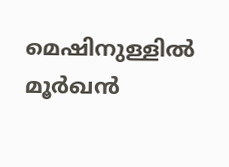മെഷിനുള്ളിൽ മൂർഖൻ